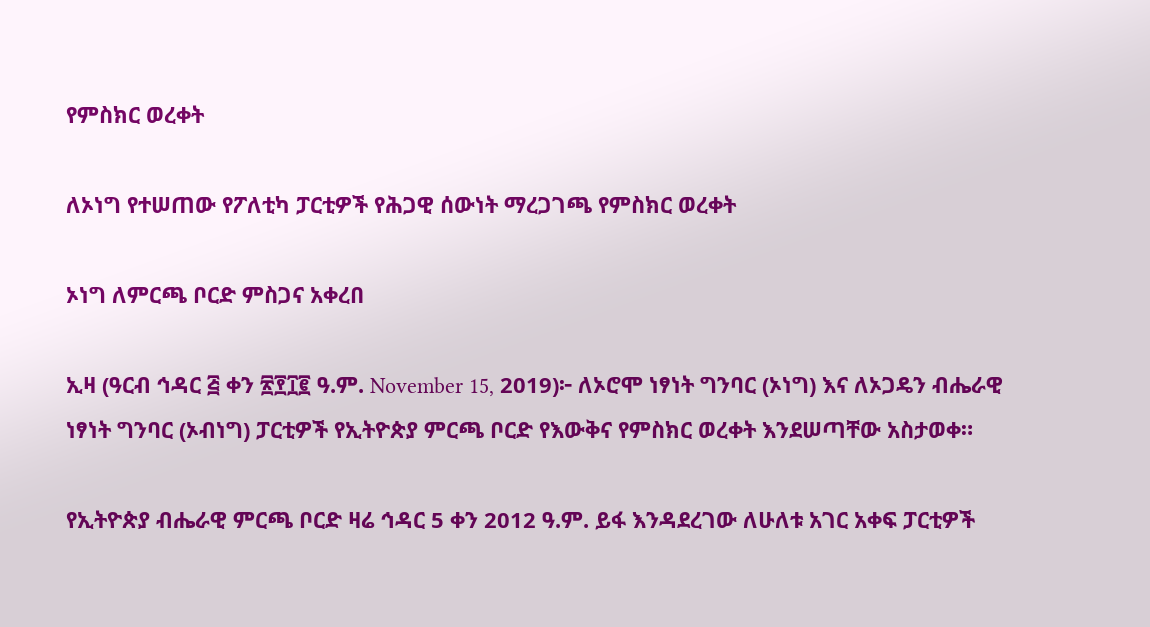የምስክር ወረቀት

ለኦነግ የተሠጠው የፖለቲካ ፓርቲዎች የሕጋዊ ሰውነት ማረጋገጫ የምስክር ወረቀት

ኦነግ ለምርጫ ቦርድ ምስጋና አቀረበ

ኢዛ (ዓርብ ኅዳር ፭ ቀን ፳፻፲፪ ዓ.ም. November 15, 2019)፦ ለኦሮሞ ነፃነት ግንባር (ኦነግ) እና ለኦጋዴን ብሔራዊ ነፃነት ግንባር (ኦብነግ) ፓርቲዎች የኢትዮጵያ ምርጫ ቦርድ የእውቅና የምስክር ወረቀት እንደሠጣቸው አስታወቀ።

የኢትዮጵያ ብሔራዊ ምርጫ ቦርድ ዛሬ ኅዳር 5 ቀን 2012 ዓ.ም. ይፋ እንዳደረገው ለሁለቱ አገር አቀፍ ፓርቲዎች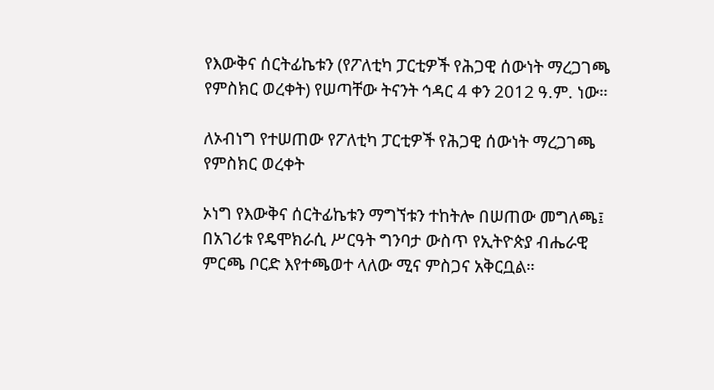የእውቅና ሰርትፊኬቱን (የፖለቲካ ፓርቲዎች የሕጋዊ ሰውነት ማረጋገጫ የምስክር ወረቀት) የሠጣቸው ትናንት ኅዳር 4 ቀን 2012 ዓ.ም. ነው።

ለኦብነግ የተሠጠው የፖለቲካ ፓርቲዎች የሕጋዊ ሰውነት ማረጋገጫ የምስክር ወረቀት

ኦነግ የእውቅና ሰርትፊኬቱን ማግኘቱን ተከትሎ በሠጠው መግለጫ፤ በአገሪቱ የዴሞክራሲ ሥርዓት ግንባታ ውስጥ የኢትዮጵያ ብሔራዊ ምርጫ ቦርድ እየተጫወተ ላለው ሚና ምስጋና አቅርቧል።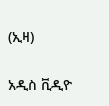(ኢዛ)

አዲስ ቪዲዮ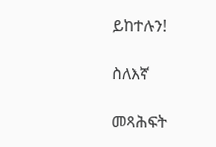ይከተሉን!

ስለእኛ

መጻሕፍት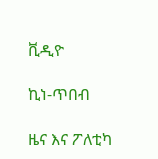ቪዲዮ

ኪነ-ጥበብ

ዜና እና ፖለቲካ